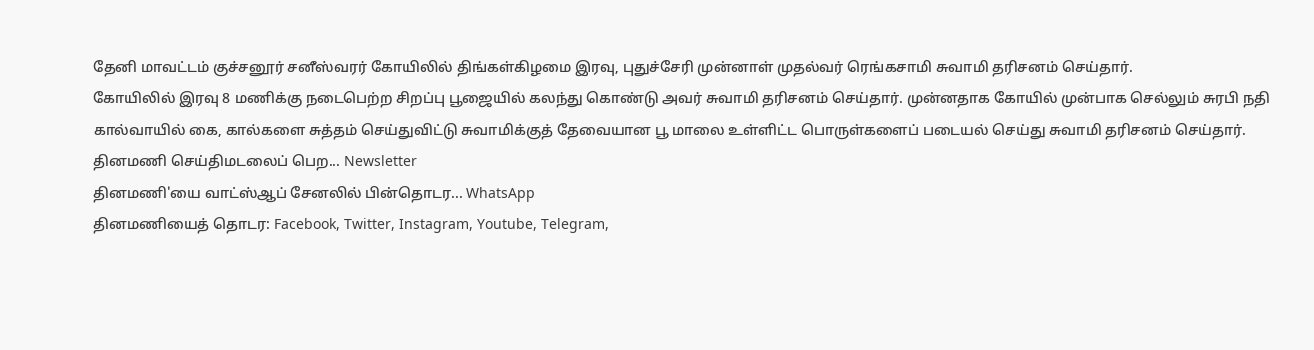தேனி மாவட்டம் குச்சனூர் சனீஸ்வரர் கோயிலில் திங்கள்கிழமை இரவு, புதுச்சேரி முன்னாள் முதல்வர் ரெங்கசாமி சுவாமி தரிசனம் செய்தார்.
கோயிலில் இரவு 8 மணிக்கு நடைபெற்ற சிறப்பு பூஜையில் கலந்து கொண்டு அவர் சுவாமி தரிசனம் செய்தார். முன்னதாக கோயில் முன்பாக செல்லும் சுரபி நதி கால்வாயில் கை, கால்களை சுத்தம் செய்துவிட்டு சுவாமிக்குத் தேவையான பூ மாலை உள்ளிட்ட பொருள்களைப் படையல் செய்து சுவாமி தரிசனம் செய்தார்.
தினமணி செய்திமடலைப் பெற... Newsletter
தினமணி'யை வாட்ஸ்ஆப் சேனலில் பின்தொடர... WhatsApp
தினமணியைத் தொடர: Facebook, Twitter, Instagram, Youtube, Telegram,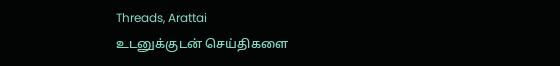Threads, Arattai
உடனுக்குடன் செய்திகளை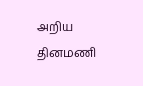அறிய தினமணி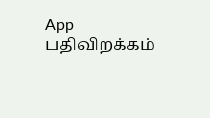App பதிவிறக்கம்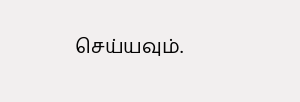செய்யவும்.